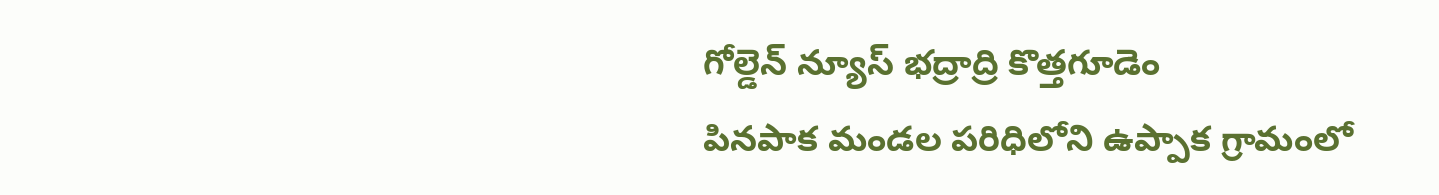గోల్డెన్ న్యూస్ భద్రాద్రి కొత్తగూడెం
పినపాక మండల పరిధిలోని ఉప్పాక గ్రామంలో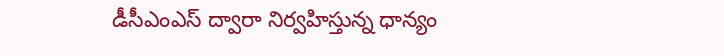డీసీఎంఎస్ ద్వారా నిర్వహిస్తున్న ధాన్యం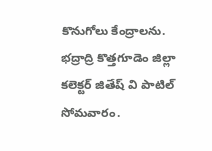కొనుగోలు కేంద్రాలను. భద్రాద్రి కొత్తగూడెం జిల్లా కలెక్టర్ జితేష్ వి పాటిల్ సోమవారం.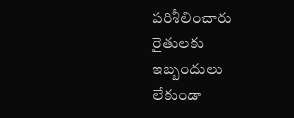పరిశీలించారు రైతులకు ఇబ్బందులు లేకుండా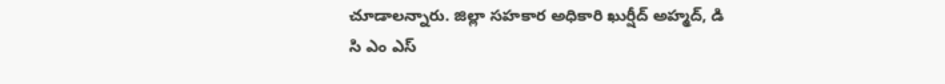చూడాలన్నారు. జిల్లా సహకార అధికారి ఖుర్షీద్ అహ్మద్, డి సి ఎం ఎస్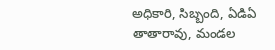అధికారి, సిబ్బంది, ఏడిఏ తాతారావు, మండల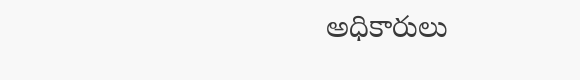అధికారులు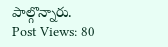పాల్గొన్నారు.
Post Views: 80